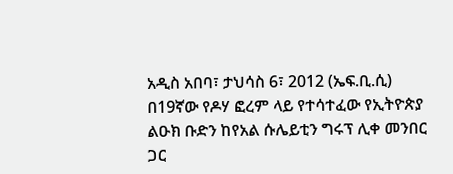አዲስ አበባ፣ ታህሳስ 6፣ 2012 (ኤፍ.ቢ.ሲ) በ19ኛው የዶሃ ፎረም ላይ የተሳተፈው የኢትዮጵያ ልዑክ ቡድን ከየአል ሱሌይቲን ግሩፕ ሊቀ መንበር ጋር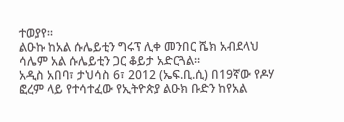ተወያየ።
ልዑኩ ከአል ሱሌይቲን ግሩፕ ሊቀ መንበር ሼክ አብደላህ ሳሌም አል ሱሌይቲን ጋር ቆይታ አድርጓል።
አዲስ አበባ፣ ታህሳስ 6፣ 2012 (ኤፍ.ቢ.ሲ) በ19ኛው የዶሃ ፎረም ላይ የተሳተፈው የኢትዮጵያ ልዑክ ቡድን ከየአል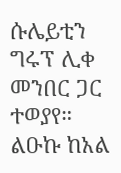ሱሌይቲን ግሩፕ ሊቀ መንበር ጋር ተወያየ።
ልዑኩ ከአል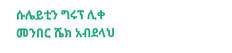ሱሌይቲን ግሩፕ ሊቀ መንበር ሼክ አብደላህ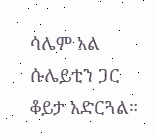ሳሌም አል ሱሌይቲን ጋር ቆይታ አድርጓል።